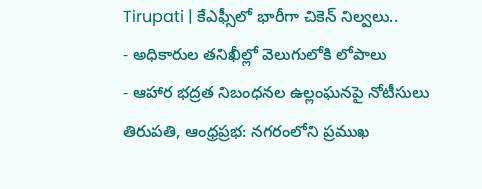Tirupati | కేఎఫ్సీలో భారీగా చికెన్ నిల్వలు..
- అధికారుల తనిఖీల్లో వెలుగులోకి లోపాలు
- ఆహార భద్రత నిబంధనల ఉల్లంఘనపై నోటీసులు
తిరుపతి, ఆంధ్రప్రభ: నగరంలోని ప్రముఖ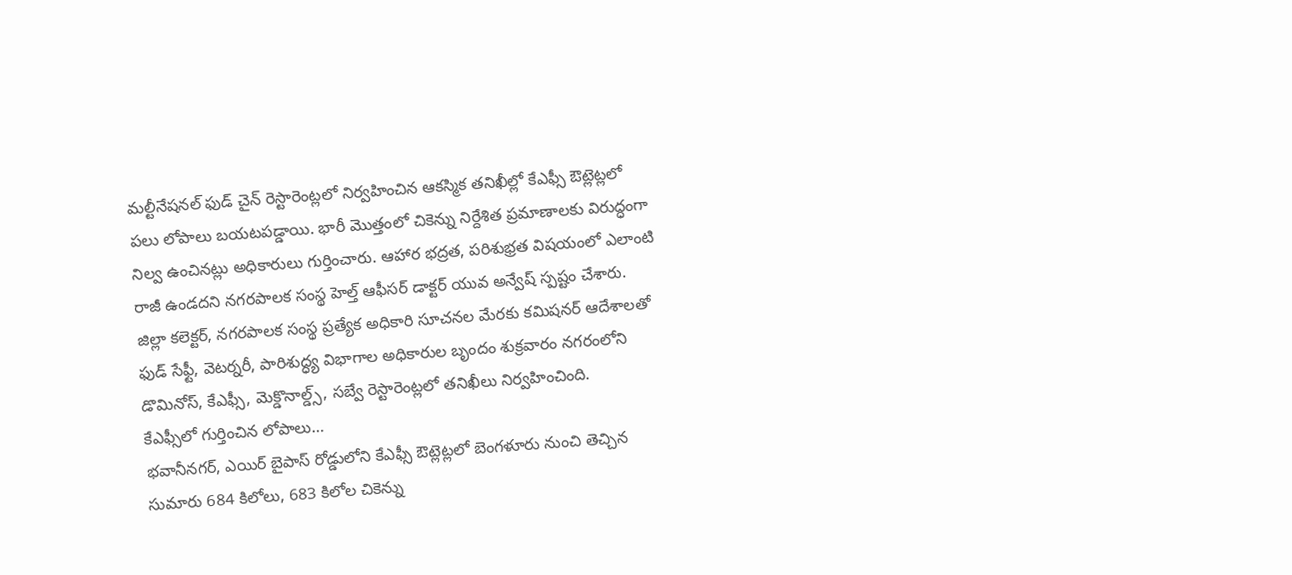మల్టీనేషనల్ ఫుడ్ చైన్ రెస్టారెంట్లలో నిర్వహించిన ఆకస్మిక తనిఖీల్లో కేఎఫ్సీ ఔట్లెట్లలో పలు లోపాలు బయటపడ్డాయి. భారీ మొత్తంలో చికెన్ను నిర్దేశిత ప్రమాణాలకు విరుద్ధంగా నిల్వ ఉంచినట్లు అధికారులు గుర్తించారు. ఆహార భద్రత, పరిశుభ్రత విషయంలో ఎలాంటి రాజీ ఉండదని నగరపాలక సంస్థ హెల్త్ ఆఫీసర్ డాక్టర్ యువ అన్వేష్ స్పష్టం చేశారు. జిల్లా కలెక్టర్, నగరపాలక సంస్థ ప్రత్యేక అధికారి సూచనల మేరకు కమిషనర్ ఆదేశాలతో ఫుడ్ సేఫ్టీ, వెటర్నరీ, పారిశుద్ధ్య విభాగాల అధికారుల బృందం శుక్రవారం నగరంలోని డొమినోస్, కేఎఫ్సీ, మెక్డొనాల్డ్స్, సబ్వే రెస్టారెంట్లలో తనిఖీలు నిర్వహించింది.
కేఎఫ్సీలో గుర్తించిన లోపాలు…
భవానీనగర్, ఎయిర్ బైపాస్ రోడ్డులోని కేఎఫ్సీ ఔట్లెట్లలో బెంగళూరు నుంచి తెచ్చిన సుమారు 684 కిలోలు, 683 కిలోల చికెన్ను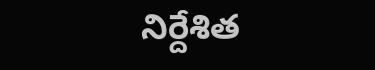నిర్దేశిత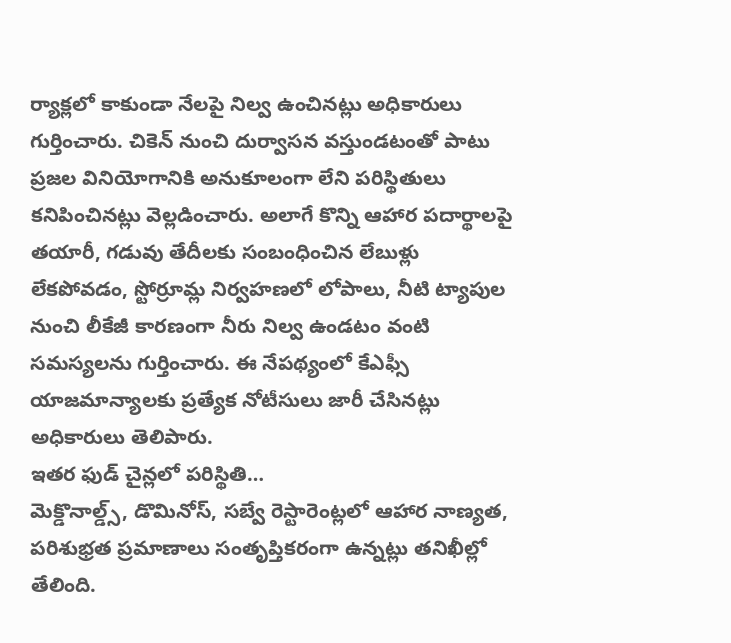ర్యాక్లలో కాకుండా నేలపై నిల్వ ఉంచినట్లు అధికారులు గుర్తించారు. చికెన్ నుంచి దుర్వాసన వస్తుండటంతో పాటు ప్రజల వినియోగానికి అనుకూలంగా లేని పరిస్థితులు కనిపించినట్లు వెల్లడించారు. అలాగే కొన్ని ఆహార పదార్థాలపై తయారీ, గడువు తేదీలకు సంబంధించిన లేబుళ్లు లేకపోవడం, స్టోర్రూమ్ల నిర్వహణలో లోపాలు, నీటి ట్యాపుల నుంచి లీకేజీ కారణంగా నీరు నిల్వ ఉండటం వంటి సమస్యలను గుర్తించారు. ఈ నేపథ్యంలో కేఎఫ్సీ యాజమాన్యాలకు ప్రత్యేక నోటీసులు జారీ చేసినట్లు అధికారులు తెలిపారు.
ఇతర ఫుడ్ చైన్లలో పరిస్థితి…
మెక్డొనాల్డ్స్, డొమినోస్, సబ్వే రెస్టారెంట్లలో ఆహార నాణ్యత, పరిశుభ్రత ప్రమాణాలు సంతృప్తికరంగా ఉన్నట్లు తనిఖీల్లో తేలింది.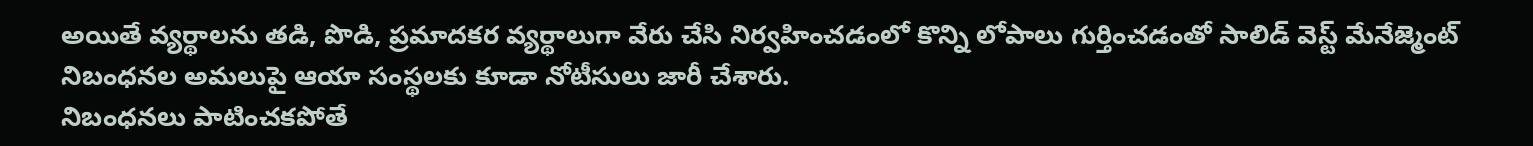అయితే వ్యర్థాలను తడి, పొడి, ప్రమాదకర వ్యర్థాలుగా వేరు చేసి నిర్వహించడంలో కొన్ని లోపాలు గుర్తించడంతో సాలిడ్ వెస్ట్ మేనేజ్మెంట్ నిబంధనల అమలుపై ఆయా సంస్థలకు కూడా నోటీసులు జారీ చేశారు.
నిబంధనలు పాటించకపోతే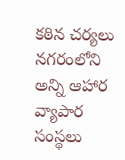కఠిన చర్యలు
నగరంలోని అన్ని ఆహార వ్యాపార సంస్థలు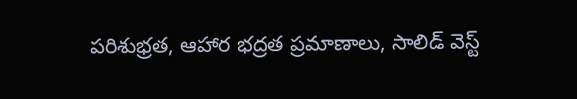పరిశుభ్రత, ఆహార భద్రత ప్రమాణాలు, సాలిడ్ వెస్ట్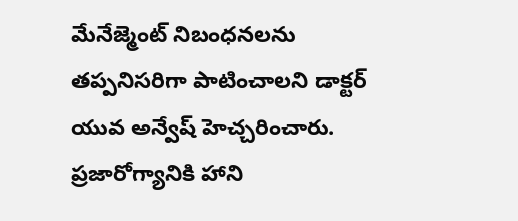మేనేజ్మెంట్ నిబంధనలను తప్పనిసరిగా పాటించాలని డాక్టర్ యువ అన్వేష్ హెచ్చరించారు. ప్రజారోగ్యానికి హాని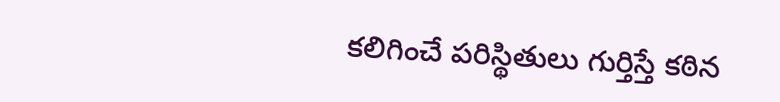కలిగించే పరిస్థితులు గుర్తిస్తే కఠిన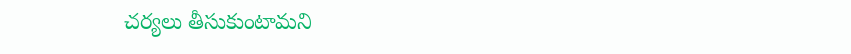చర్యలు తీసుకుంటామని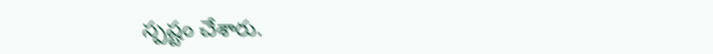స్పష్టం చేశారు.